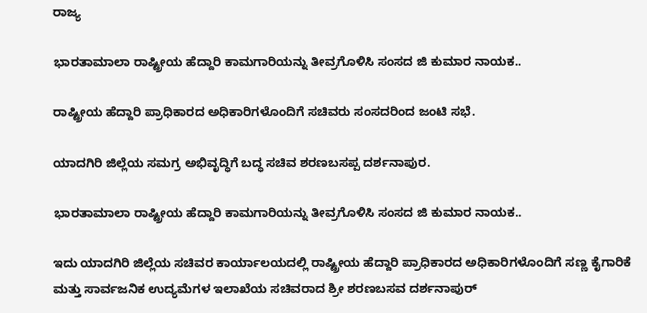ರಾಜ್ಯ

ಭಾರತಾಮಾಲಾ ರಾಷ್ಟ್ರೀಯ ಹೆದ್ದಾರಿ ಕಾಮಗಾರಿಯನ್ನು ತೀವ್ರಗೊಳಿಸಿ ಸಂಸದ ಜಿ ಕುಮಾರ ನಾಯಕ..

ರಾಷ್ಟ್ರೀಯ ಹೆದ್ದಾರಿ ಪ್ರಾಧಿಕಾರದ ಅಧಿಕಾರಿಗಳೊಂದಿಗೆ ಸಚಿವರು ಸಂಸದರಿಂದ ಜಂಟಿ ಸಭೆ.

ಯಾದಗಿರಿ ಜಿಲ್ಲೆಯ ಸಮಗ್ರ ಅಭಿವೃದ್ಧಿಗೆ ಬದ್ಧ ಸಚಿವ ಶರಣಬಸಪ್ಪ ದರ್ಶನಾಪುರ.

ಭಾರತಾಮಾಲಾ ರಾಷ್ಟ್ರೀಯ ಹೆದ್ದಾರಿ ಕಾಮಗಾರಿಯನ್ನು ತೀವ್ರಗೊಳಿಸಿ ಸಂಸದ ಜಿ ಕುಮಾರ ನಾಯಕ..

ಇದು ಯಾದಗಿರಿ ಜಿಲ್ಲೆಯ ಸಚಿವರ ಕಾರ್ಯಾಲಯದಲ್ಲಿ ರಾಷ್ಟ್ರೀಯ ಹೆದ್ದಾರಿ ಪ್ರಾಧಿಕಾರದ ಅಧಿಕಾರಿಗಳೊಂದಿಗೆ ಸಣ್ಣ ಕೈಗಾರಿಕೆ ಮತ್ತು ಸಾರ್ವಜನಿಕ ಉದ್ಯಮೆಗಳ ಇಲಾಖೆಯ ಸಚಿವರಾದ ಶ್ರೀ ಶರಣಬಸವ ದರ್ಶನಾಪುರ್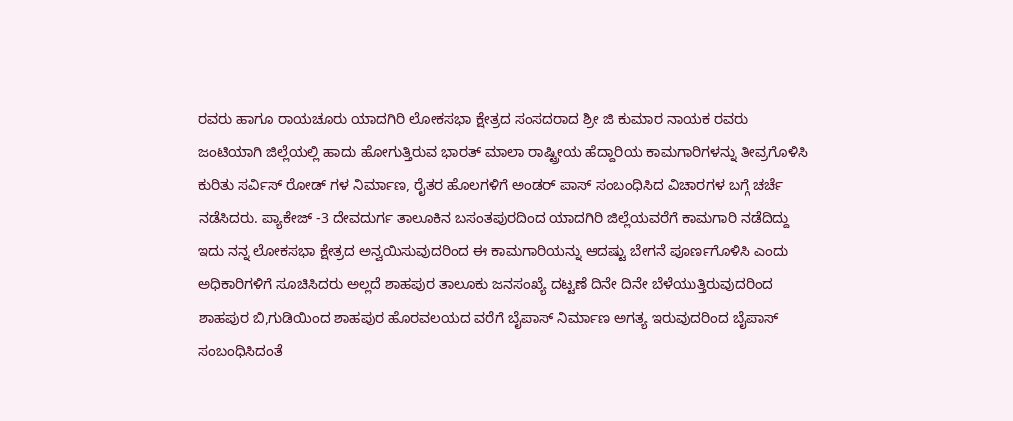ರವರು ಹಾಗೂ ರಾಯಚೂರು ಯಾದಗಿರಿ ಲೋಕಸಭಾ ಕ್ಷೇತ್ರದ ಸಂಸದರಾದ ಶ್ರೀ ಜಿ ಕುಮಾರ ನಾಯಕ ರವರು ಜಂಟಿಯಾಗಿ ಜಿಲ್ಲೆಯಲ್ಲಿ ಹಾದು ಹೋಗುತ್ತಿರುವ ಭಾರತ್ ಮಾಲಾ ರಾಷ್ಟ್ರೀಯ ಹೆದ್ದಾರಿಯ ಕಾಮಗಾರಿಗಳನ್ನು ತೀವ್ರಗೊಳಿಸಿ ಕುರಿತು ಸರ್ವಿಸ್ ರೋಡ್ ಗಳ ನಿರ್ಮಾಣ, ರೈತರ ಹೊಲಗಳಿಗೆ ಅಂಡರ್ ಪಾಸ್ ಸಂಬಂಧಿಸಿದ ವಿಚಾರಗಳ ಬಗ್ಗೆ ಚರ್ಚೆ ನಡೆಸಿದರು. ಪ್ಯಾಕೇಜ್ -3 ದೇವದುರ್ಗ ತಾಲೂಕಿನ ಬಸಂತಪುರದಿಂದ ಯಾದಗಿರಿ ಜಿಲ್ಲೆಯವರೆಗೆ ಕಾಮಗಾರಿ ನಡೆದಿದ್ದು ಇದು ನನ್ನ ಲೋಕಸಭಾ ಕ್ಷೇತ್ರದ ಅನ್ವಯಿಸುವುದರಿಂದ ಈ ಕಾಮಗಾರಿಯನ್ನು ಆದಷ್ಟು ಬೇಗನೆ ಪೂರ್ಣಗೊಳಿಸಿ ಎಂದು ಅಧಿಕಾರಿಗಳಿಗೆ ಸೂಚಿಸಿದರು ಅಲ್ಲದೆ ಶಾಹಪುರ ತಾಲೂಕು ಜನಸಂಖ್ಯೆ ದಟ್ಟಣೆ ದಿನೇ ದಿನೇ ಬೆಳೆಯುತ್ತಿರುವುದರಿಂದ ಶಾಹಪುರ ಬಿ,ಗುಡಿಯಿಂದ ಶಾಹಪುರ ಹೊರವಲಯದ ವರೆಗೆ ಬೈಪಾಸ್ ನಿರ್ಮಾಣ ಅಗತ್ಯ ಇರುವುದರಿಂದ ಬೈಪಾಸ್ ಸಂಬಂಧಿಸಿದಂತೆ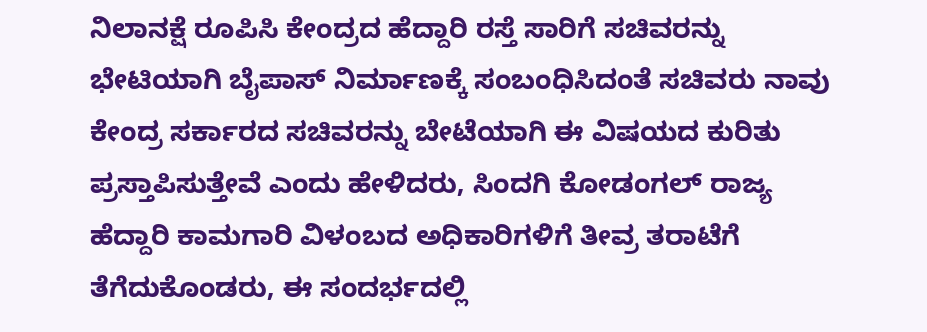ನಿಲಾನಕ್ಷೆ ರೂಪಿಸಿ ಕೇಂದ್ರದ ಹೆದ್ದಾರಿ ರಸ್ತೆ ಸಾರಿಗೆ ಸಚಿವರನ್ನು ಭೇಟಿಯಾಗಿ ಬೈಪಾಸ್ ನಿರ್ಮಾಣಕ್ಕೆ ಸಂಬಂಧಿಸಿದಂತೆ ಸಚಿವರು ನಾವು ಕೇಂದ್ರ ಸರ್ಕಾರದ ಸಚಿವರನ್ನು ಬೇಟೆಯಾಗಿ ಈ ವಿಷಯದ ಕುರಿತು ಪ್ರಸ್ತಾಪಿಸುತ್ತೇವೆ ಎಂದು ಹೇಳಿದರು, ಸಿಂದಗಿ ಕೋಡಂಗಲ್ ರಾಜ್ಯ ಹೆದ್ದಾರಿ ಕಾಮಗಾರಿ ವಿಳಂಬದ ಅಧಿಕಾರಿಗಳಿಗೆ ತೀವ್ರ ತರಾಟೆಗೆ ತೆಗೆದುಕೊಂಡರು, ಈ ಸಂದರ್ಭದಲ್ಲಿ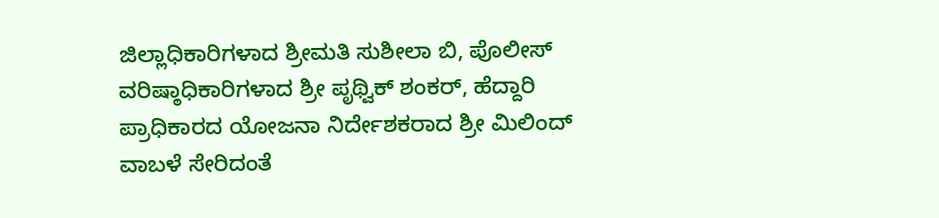ಜಿಲ್ಲಾಧಿಕಾರಿಗಳಾದ ಶ್ರೀಮತಿ ಸುಶೀಲಾ ಬಿ, ಪೊಲೀಸ್ ವರಿಷ್ಠಾಧಿಕಾರಿಗಳಾದ ಶ್ರೀ ಪೃಥ್ವಿಕ್ ಶಂಕರ್, ಹೆದ್ದಾರಿ ಪ್ರಾಧಿಕಾರದ ಯೋಜನಾ ನಿರ್ದೇಶಕರಾದ ಶ್ರೀ ಮಿಲಿಂದ್ ವಾಬಳೆ ಸೇರಿದಂತೆ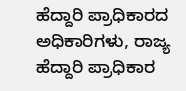ಹೆದ್ದಾರಿ ಪ್ರಾಧಿಕಾರದ ಅಧಿಕಾರಿಗಳು, ರಾಜ್ಯ ಹೆದ್ದಾರಿ ಪ್ರಾಧಿಕಾರ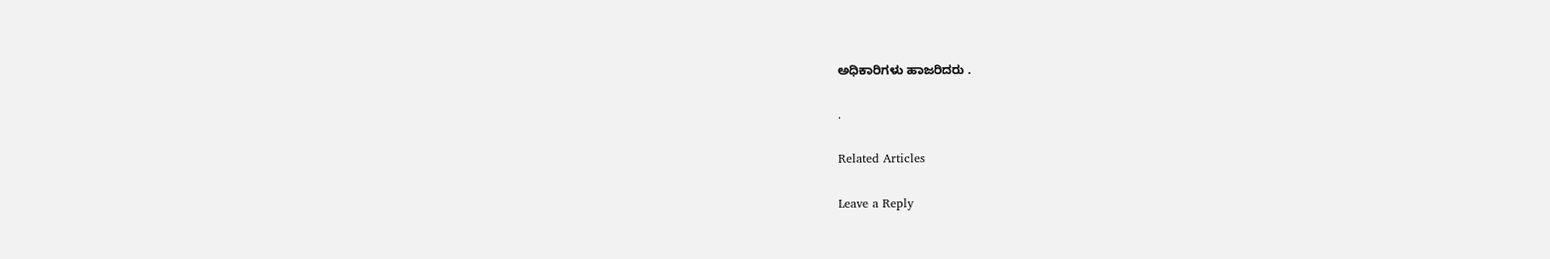ಅಧಿಕಾರಿಗಳು ಹಾಜರಿದರು .

.

Related Articles

Leave a Reply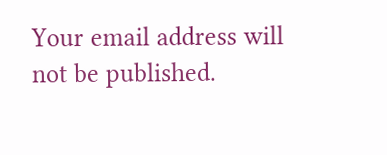Your email address will not be published.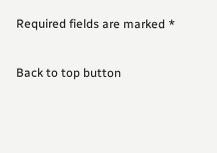Required fields are marked *

Back to top button